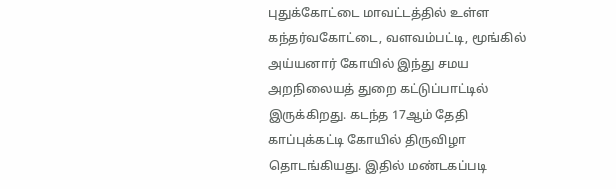புதுக்கோட்டை மாவட்டத்தில் உள்ள கந்தர்வகோட்டை, வளவம்பட்டி, மூங்கில் அய்யனார் கோயில் இந்து சமய அறநிலையத் துறை கட்டுப்பாட்டில் இருக்கிறது. கடந்த 17ஆம் தேதி காப்புக்கட்டி கோயில் திருவிழா தொடங்கியது. இதில் மண்டகப்படி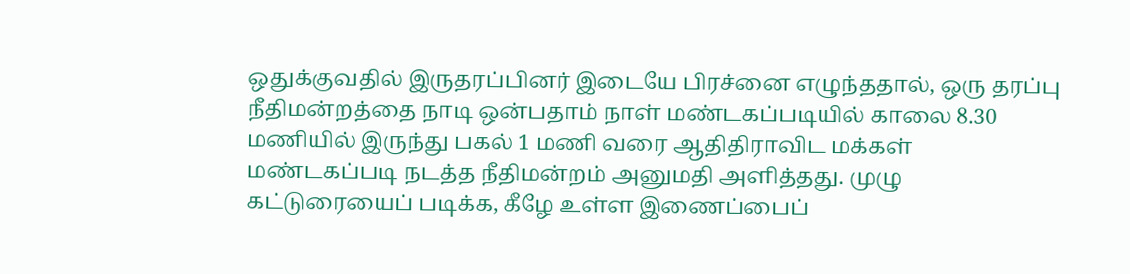ஒதுக்குவதில் இருதரப்பினர் இடையே பிரச்னை எழுந்ததால், ஒரு தரப்பு நீதிமன்றத்தை நாடி ஒன்பதாம் நாள் மண்டகப்படியில் காலை 8.30 மணியில் இருந்து பகல் 1 மணி வரை ஆதிதிராவிட மக்கள் மண்டகப்படி நடத்த நீதிமன்றம் அனுமதி அளித்தது. முழு கட்டுரையைப் படிக்க, கீழே உள்ள இணைப்பைப்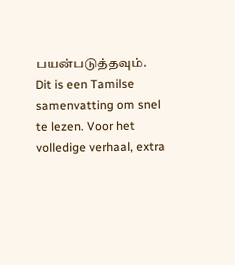பயன்படுத்தவும்.
Dit is een Tamilse samenvatting om snel te lezen. Voor het volledige verhaal, extra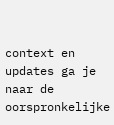context en updates ga je naar de oorspronkelijke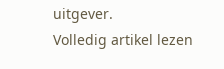uitgever.
Volledig artikel lezen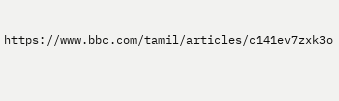https://www.bbc.com/tamil/articles/c141ev7zxk3o